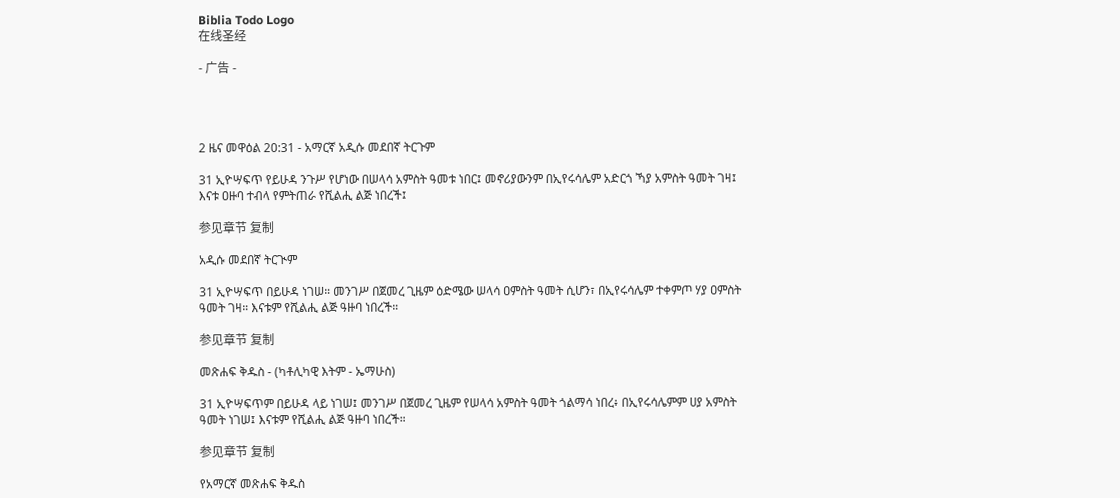Biblia Todo Logo
在线圣经

- 广告 -




2 ዜና መዋዕል 20:31 - አማርኛ አዲሱ መደበኛ ትርጉም

31 ኢዮሣፍጥ የይሁዳ ንጉሥ የሆነው በሠላሳ አምስት ዓመቱ ነበር፤ መኖሪያውንም በኢየሩሳሌም አድርጎ ኻያ አምስት ዓመት ገዛ፤ እናቱ ዐዙባ ተብላ የምትጠራ የሺልሒ ልጅ ነበረች፤

参见章节 复制

አዲሱ መደበኛ ትርጒም

31 ኢዮሣፍጥ በይሁዳ ነገሠ። መንገሥ በጀመረ ጊዜም ዕድሜው ሠላሳ ዐምስት ዓመት ሲሆን፣ በኢየሩሳሌም ተቀምጦ ሃያ ዐምስት ዓመት ገዛ። እናቱም የሺልሒ ልጅ ዓዙባ ነበረች።

参见章节 复制

መጽሐፍ ቅዱስ - (ካቶሊካዊ እትም - ኤማሁስ)

31 ኢዮሣፍጥም በይሁዳ ላይ ነገሠ፤ መንገሥ በጀመረ ጊዜም የሠላሳ አምስት ዓመት ጎልማሳ ነበረ፥ በኢየሩሳሌምም ሀያ አምስት ዓመት ነገሠ፤ እናቱም የሺልሒ ልጅ ዓዙባ ነበረች።

参见章节 复制

የአማርኛ መጽሐፍ ቅዱስ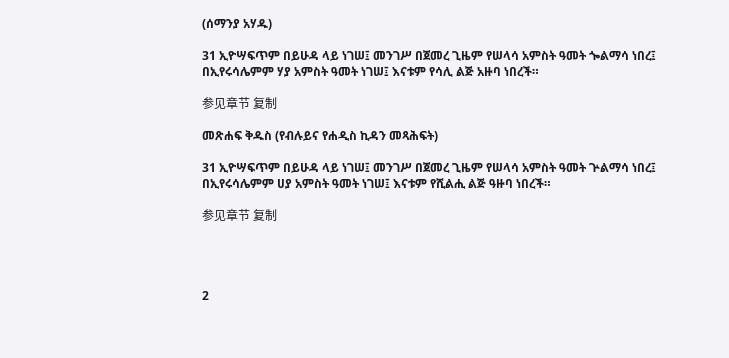(ሰማንያ አሃዱ)

31 ኢዮሣፍጥም በይሁዳ ላይ ነገሠ፤ መንገሥ በጀመረ ጊዜም የሠላሳ አምስት ዓመት ጐልማሳ ነበረ፤ በኢየሩሳሌምም ሃያ አምስት ዓመት ነገሠ፤ እናቱም የሳሊ ልጅ አዙባ ነበረች።

参见章节 复制

መጽሐፍ ቅዱስ (የብሉይና የሐዲስ ኪዳን መጻሕፍት)

31 ኢዮሣፍጥም በይሁዳ ላይ ነገሠ፤ መንገሥ በጀመረ ጊዜም የሠላሳ አምስት ዓመት ጕልማሳ ነበረ፤ በኢየሩሳሌምም ሀያ አምስት ዓመት ነገሠ፤ እናቱም የሺልሒ ልጅ ዓዙባ ነበረች።

参见章节 复制




2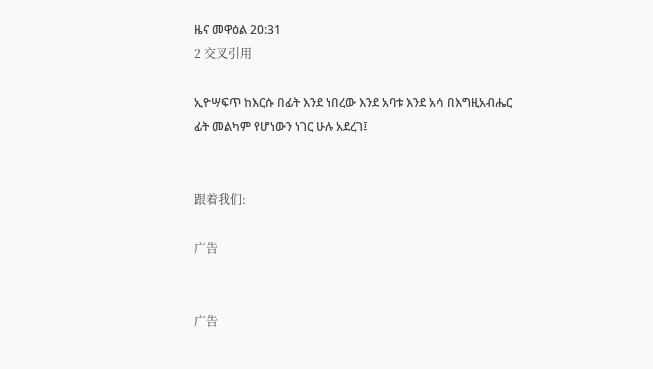ዜና መዋዕል 20:31
2 交叉引用

ኢዮሣፍጥ ከእርሱ በፊት እንደ ነበረው እንደ አባቱ እንደ አሳ በእግዚአብሔር ፊት መልካም የሆነውን ነገር ሁሉ አደረገ፤


跟着我们:

广告


广告